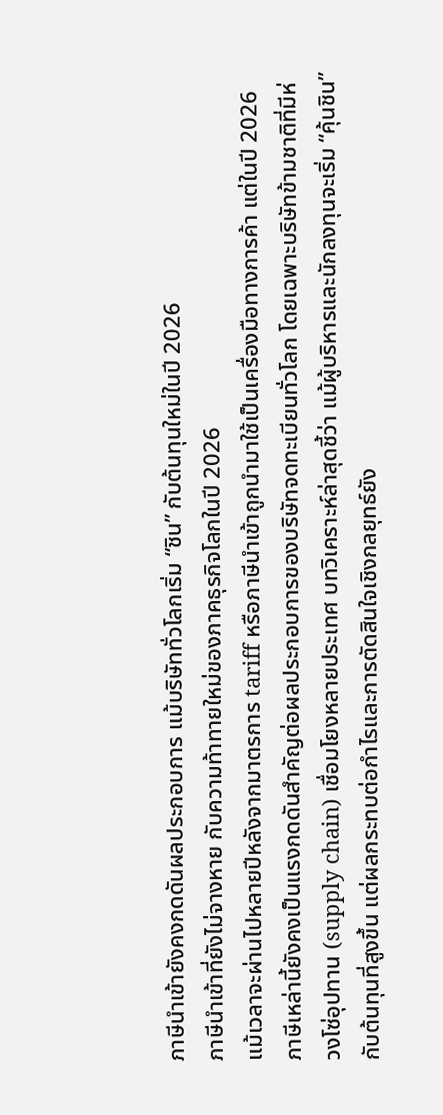ภาษีนำเข้ายังคงกดดันผลประกอบการ แม้บริษัททั่วโลกเริ่ม “ชิน” กับต้นทุนใหม่ในปี 2026
ภาษีนำเข้าที่ยังไม่จางหาย กับความท้าทายใหม่ของภาคธุรกิจโลกในปี 2026
แม้เวลาจะผ่านไปหลายปีหลังจากมาตรการ tariff หรือภาษีนำเข้าถูกนำมาใช้เป็นเครื่องมือทางการค้า แต่ในปี 2026 ภาษีเหล่านี้ยังคงเป็นแรงกดดันสำคัญต่อผลประกอบการของบริษัทจดทะเบียนทั่วโลก โดยเฉพาะบริษัทข้ามชาติที่มีห่วงโซ่อุปทาน (supply chain) เชื่อมโยงหลายประเทศ บทวิเคราะห์ล่าสุดชี้ว่า แม้ผู้บริหารและนักลงทุนจะเริ่ม “คุ้นชิน” กับต้นทุนที่สูงขึ้น แต่ผลกระทบต่อกำไรและการตัดสินใจเชิงกลยุทธ์ยัง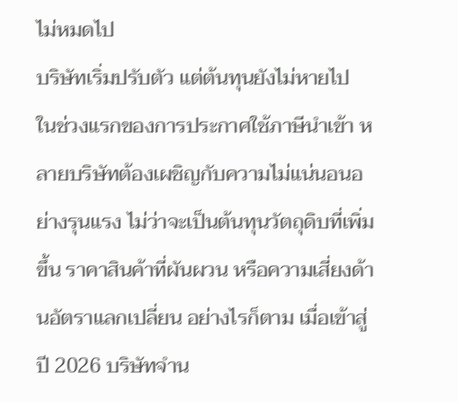ไม่หมดไป
บริษัทเริ่มปรับตัว แต่ต้นทุนยังไม่หายไป
ในช่วงแรกของการประกาศใช้ภาษีนำเข้า หลายบริษัทต้องเผชิญกับความไม่แน่นอนอย่างรุนแรง ไม่ว่าจะเป็นต้นทุนวัตถุดิบที่เพิ่มขึ้น ราคาสินค้าที่ผันผวน หรือความเสี่ยงด้านอัตราแลกเปลี่ยน อย่างไรก็ตาม เมื่อเข้าสู่ปี 2026 บริษัทจำน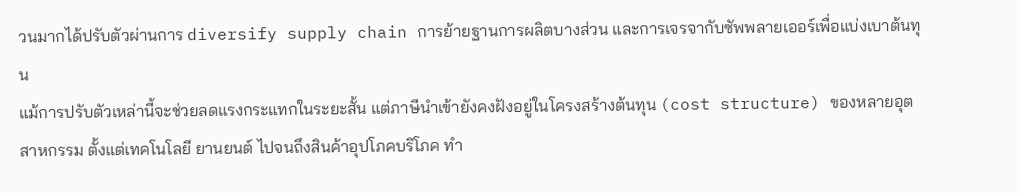วนมากได้ปรับตัวผ่านการ diversify supply chain การย้ายฐานการผลิตบางส่วน และการเจรจากับซัพพลายเออร์เพื่อแบ่งเบาต้นทุน
แม้การปรับตัวเหล่านี้จะช่วยลดแรงกระแทกในระยะสั้น แต่ภาษีนำเข้ายังคงฝังอยู่ในโครงสร้างต้นทุน (cost structure) ของหลายอุตสาหกรรม ตั้งแต่เทคโนโลยี ยานยนต์ ไปจนถึงสินค้าอุปโภคบริโภค ทำ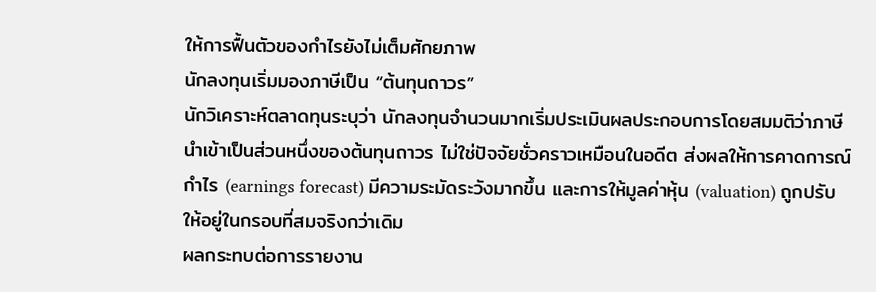ให้การฟื้นตัวของกำไรยังไม่เต็มศักยภาพ
นักลงทุนเริ่มมองภาษีเป็น “ต้นทุนถาวร”
นักวิเคราะห์ตลาดทุนระบุว่า นักลงทุนจำนวนมากเริ่มประเมินผลประกอบการโดยสมมติว่าภาษีนำเข้าเป็นส่วนหนึ่งของต้นทุนถาวร ไม่ใช่ปัจจัยชั่วคราวเหมือนในอดีต ส่งผลให้การคาดการณ์กำไร (earnings forecast) มีความระมัดระวังมากขึ้น และการให้มูลค่าหุ้น (valuation) ถูกปรับให้อยู่ในกรอบที่สมจริงกว่าเดิม
ผลกระทบต่อการรายงาน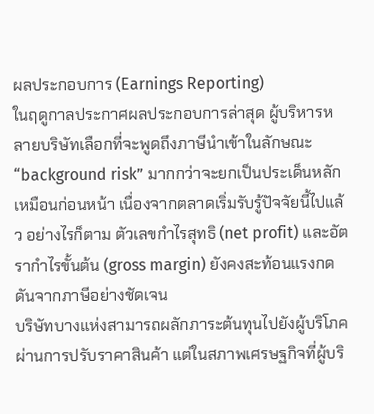ผลประกอบการ (Earnings Reporting)
ในฤดูกาลประกาศผลประกอบการล่าสุด ผู้บริหารหลายบริษัทเลือกที่จะพูดถึงภาษีนำเข้าในลักษณะ “background risk” มากกว่าจะยกเป็นประเด็นหลักเหมือนก่อนหน้า เนื่องจากตลาดเริ่มรับรู้ปัจจัยนี้ไปแล้ว อย่างไรก็ตาม ตัวเลขกำไรสุทธิ (net profit) และอัตรากำไรขั้นต้น (gross margin) ยังคงสะท้อนแรงกดดันจากภาษีอย่างชัดเจน
บริษัทบางแห่งสามารถผลักภาระต้นทุนไปยังผู้บริโภคผ่านการปรับราคาสินค้า แต่ในสภาพเศรษฐกิจที่ผู้บริ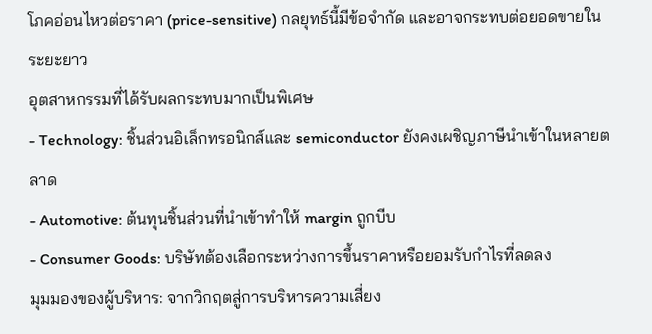โภคอ่อนไหวต่อราคา (price-sensitive) กลยุทธ์นี้มีข้อจำกัด และอาจกระทบต่อยอดขายในระยะยาว
อุตสาหกรรมที่ได้รับผลกระทบมากเป็นพิเศษ
- Technology: ชิ้นส่วนอิเล็กทรอนิกส์และ semiconductor ยังคงเผชิญภาษีนำเข้าในหลายตลาด
- Automotive: ต้นทุนชิ้นส่วนที่นำเข้าทำให้ margin ถูกบีบ
- Consumer Goods: บริษัทต้องเลือกระหว่างการขึ้นราคาหรือยอมรับกำไรที่ลดลง
มุมมองของผู้บริหาร: จากวิกฤตสู่การบริหารความเสี่ยง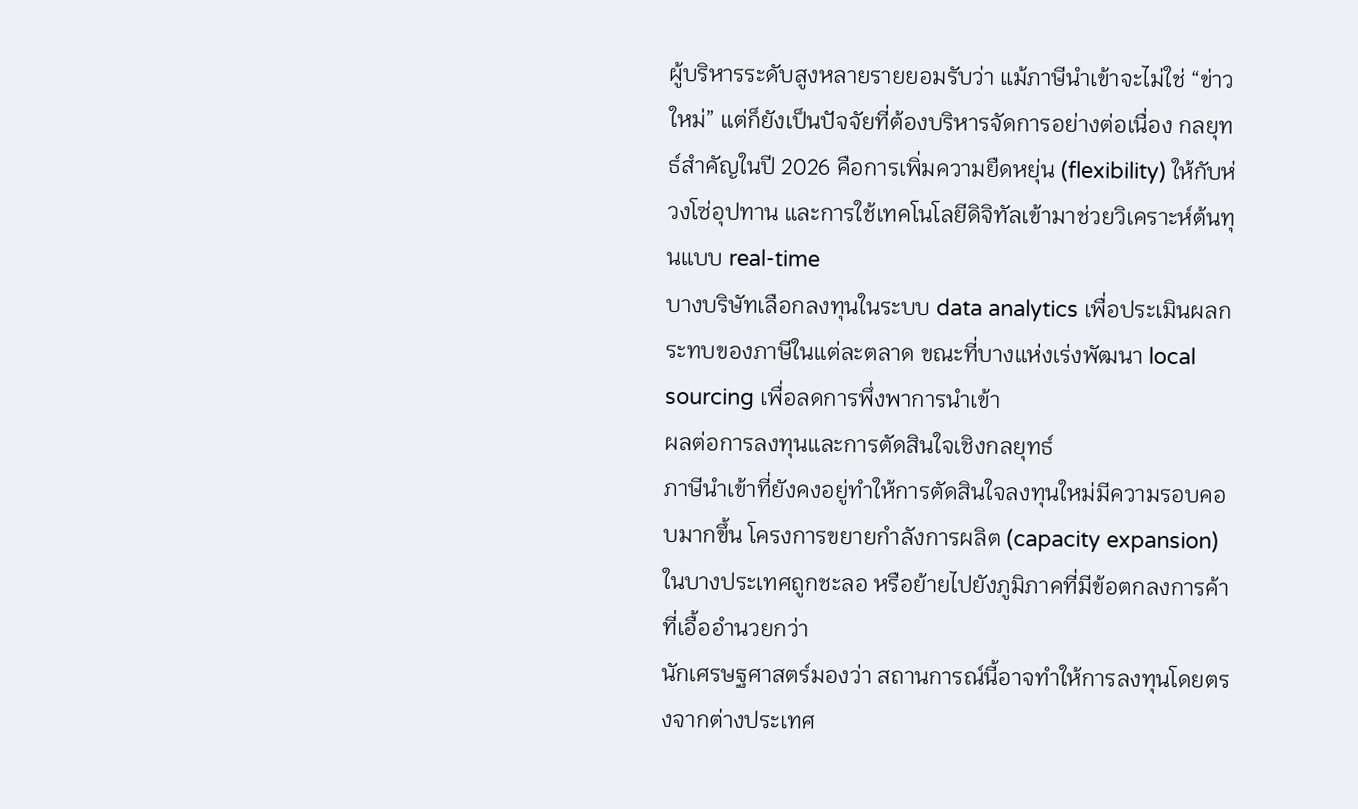ผู้บริหารระดับสูงหลายรายยอมรับว่า แม้ภาษีนำเข้าจะไม่ใช่ “ข่าวใหม่” แต่ก็ยังเป็นปัจจัยที่ต้องบริหารจัดการอย่างต่อเนื่อง กลยุทธ์สำคัญในปี 2026 คือการเพิ่มความยืดหยุ่น (flexibility) ให้กับห่วงโซ่อุปทาน และการใช้เทคโนโลยีดิจิทัลเข้ามาช่วยวิเคราะห์ต้นทุนแบบ real-time
บางบริษัทเลือกลงทุนในระบบ data analytics เพื่อประเมินผลกระทบของภาษีในแต่ละตลาด ขณะที่บางแห่งเร่งพัฒนา local sourcing เพื่อลดการพึ่งพาการนำเข้า
ผลต่อการลงทุนและการตัดสินใจเชิงกลยุทธ์
ภาษีนำเข้าที่ยังคงอยู่ทำให้การตัดสินใจลงทุนใหม่มีความรอบคอบมากขึ้น โครงการขยายกำลังการผลิต (capacity expansion) ในบางประเทศถูกชะลอ หรือย้ายไปยังภูมิภาคที่มีข้อตกลงการค้าที่เอื้ออำนวยกว่า
นักเศรษฐศาสตร์มองว่า สถานการณ์นี้อาจทำให้การลงทุนโดยตรงจากต่างประเทศ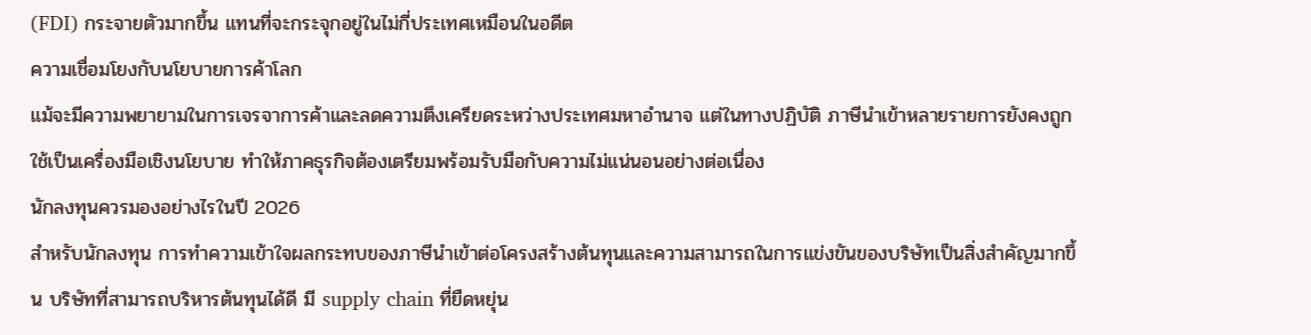(FDI) กระจายตัวมากขึ้น แทนที่จะกระจุกอยู่ในไม่กี่ประเทศเหมือนในอดีต
ความเชื่อมโยงกับนโยบายการค้าโลก
แม้จะมีความพยายามในการเจรจาการค้าและลดความตึงเครียดระหว่างประเทศมหาอำนาจ แต่ในทางปฏิบัติ ภาษีนำเข้าหลายรายการยังคงถูกใช้เป็นเครื่องมือเชิงนโยบาย ทำให้ภาคธุรกิจต้องเตรียมพร้อมรับมือกับความไม่แน่นอนอย่างต่อเนื่อง
นักลงทุนควรมองอย่างไรในปี 2026
สำหรับนักลงทุน การทำความเข้าใจผลกระทบของภาษีนำเข้าต่อโครงสร้างต้นทุนและความสามารถในการแข่งขันของบริษัทเป็นสิ่งสำคัญมากขึ้น บริษัทที่สามารถบริหารต้นทุนได้ดี มี supply chain ที่ยืดหยุ่น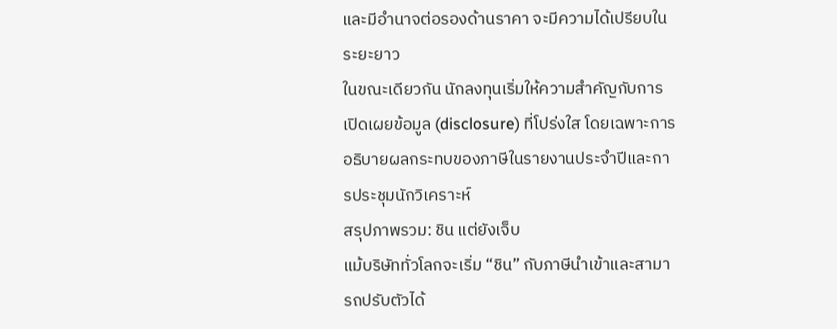และมีอำนาจต่อรองด้านราคา จะมีความได้เปรียบในระยะยาว
ในขณะเดียวกัน นักลงทุนเริ่มให้ความสำคัญกับการเปิดเผยข้อมูล (disclosure) ที่โปร่งใส โดยเฉพาะการอธิบายผลกระทบของภาษีในรายงานประจำปีและการประชุมนักวิเคราะห์
สรุปภาพรวม: ชิน แต่ยังเจ็บ
แม้บริษัททั่วโลกจะเริ่ม “ชิน” กับภาษีนำเข้าและสามารถปรับตัวได้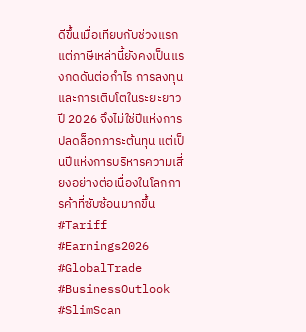ดีขึ้นเมื่อเทียบกับช่วงแรก แต่ภาษีเหล่านี้ยังคงเป็นแรงกดดันต่อกำไร การลงทุน และการเติบโตในระยะยาว ปี 2026 จึงไม่ใช่ปีแห่งการปลดล็อกภาระต้นทุน แต่เป็นปีแห่งการบริหารความเสี่ยงอย่างต่อเนื่องในโลกการค้าที่ซับซ้อนมากขึ้น
#Tariff #Earnings2026 #GlobalTrade #BusinessOutlook #SlimScan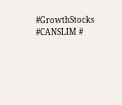#GrowthStocks #CANSLIM #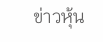ข่าวหุ้น